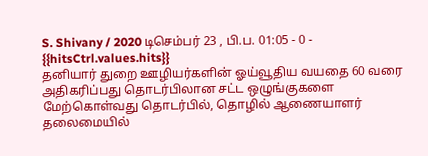S. Shivany / 2020 டிசெம்பர் 23 , பி.ப. 01:05 - 0 - {{hitsCtrl.values.hits}}
தனியார் துறை ஊழியர்களின் ஓய்வூதிய வயதை 60 வரை அதிகரிப்பது தொடர்பிலான சட்ட ஒழுங்குகளை மேற்கொள்வது தொடர்பில், தொழில் ஆணையாளர் தலைமையில்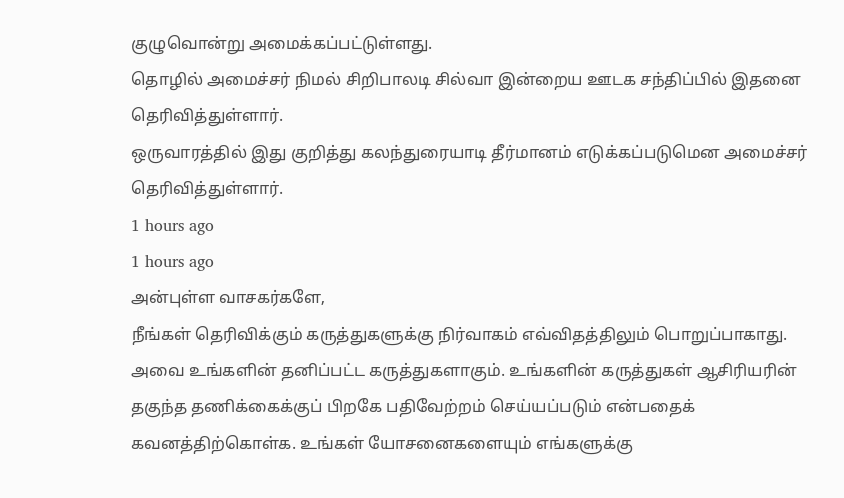குழுவொன்று அமைக்கப்பட்டுள்ளது.
தொழில் அமைச்சர் நிமல் சிறிபாலடி சில்வா இன்றைய ஊடக சந்திப்பில் இதனை தெரிவித்துள்ளார்.
ஒருவாரத்தில் இது குறித்து கலந்துரையாடி தீர்மானம் எடுக்கப்படுமென அமைச்சர் தெரிவித்துள்ளார்.
1 hours ago
1 hours ago
அன்புள்ள வாசகர்களே,
நீங்கள் தெரிவிக்கும் கருத்துகளுக்கு நிர்வாகம் எவ்விதத்திலும் பொறுப்பாகாது. அவை உங்களின் தனிப்பட்ட கருத்துகளாகும். உங்களின் கருத்துகள் ஆசிரியரின் தகுந்த தணிக்கைக்குப் பிறகே பதிவேற்றம் செய்யப்படும் என்பதைக் கவனத்திற்கொள்க. உங்கள் யோசனைகளையும் எங்களுக்கு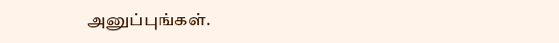அனுப்புங்கள்.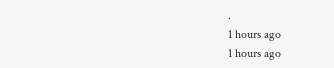.
1 hours ago
1 hours ago